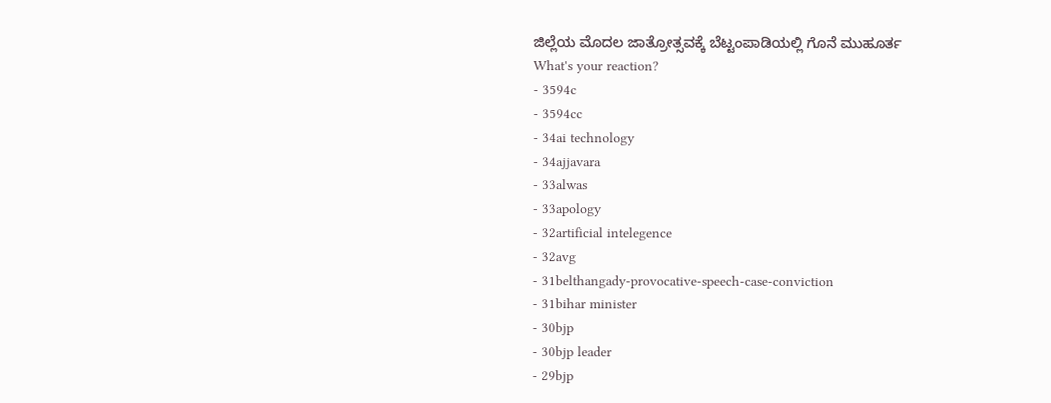ಜಿಲ್ಲೆಯ ಮೊದಲ ಜಾತ್ರೋತ್ಸವಕ್ಕೆ ಬೆಟ್ಟಂಪಾಡಿಯಲ್ಲಿ ಗೊನೆ ಮುಹೂರ್ತ
What's your reaction?
- 3594c
- 3594cc
- 34ai technology
- 34ajjavara
- 33alwas
- 33apology
- 32artificial intelegence
- 32avg
- 31belthangady-provocative-speech-case-conviction
- 31bihar minister
- 30bjp
- 30bjp leader
- 29bjp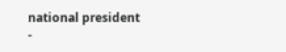national president
-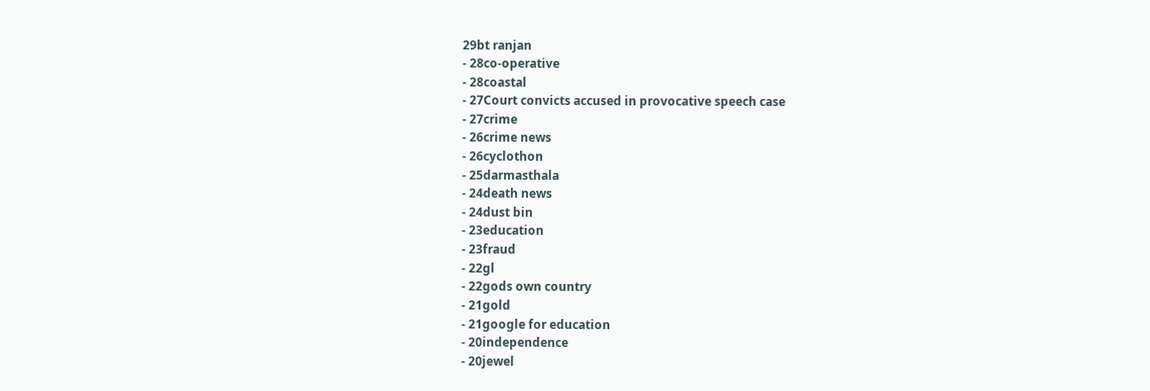29bt ranjan
- 28co-operative
- 28coastal
- 27Court convicts accused in provocative speech case
- 27crime
- 26crime news
- 26cyclothon
- 25darmasthala
- 24death news
- 24dust bin
- 23education
- 23fraud
- 22gl
- 22gods own country
- 21gold
- 21google for education
- 20independence
- 20jewel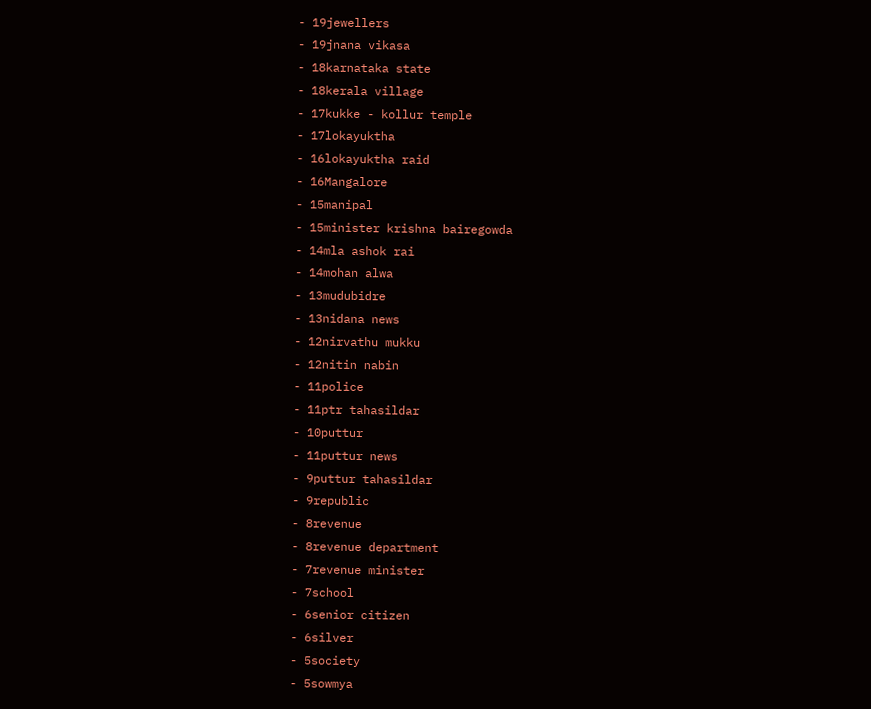- 19jewellers
- 19jnana vikasa
- 18karnataka state
- 18kerala village
- 17kukke - kollur temple
- 17lokayuktha
- 16lokayuktha raid
- 16Mangalore
- 15manipal
- 15minister krishna bairegowda
- 14mla ashok rai
- 14mohan alwa
- 13mudubidre
- 13nidana news
- 12nirvathu mukku
- 12nitin nabin
- 11police
- 11ptr tahasildar
- 10puttur
- 11puttur news
- 9puttur tahasildar
- 9republic
- 8revenue
- 8revenue department
- 7revenue minister
- 7school
- 6senior citizen
- 6silver
- 5society
- 5sowmya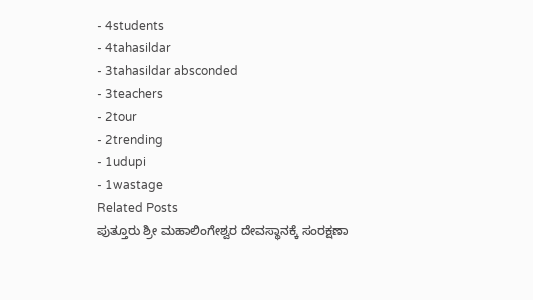- 4students
- 4tahasildar
- 3tahasildar absconded
- 3teachers
- 2tour
- 2trending
- 1udupi
- 1wastage
Related Posts
ಪುತ್ತೂರು ಶ್ರೀ ಮಹಾಲಿಂಗೇಶ್ವರ ದೇವಸ್ಥಾನಕ್ಕೆ ಸಂರಕ್ಷಣಾ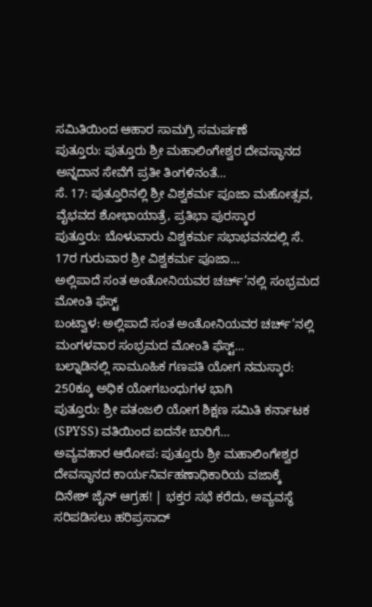ಸಮಿತಿಯಿಂದ ಆಹಾರ ಸಾಮಗ್ರಿ ಸಮರ್ಪಣೆ
ಪುತ್ತೂರು: ಪುತ್ತೂರು ಶ್ರೀ ಮಹಾಲಿಂಗೇಶ್ವರ ದೇವಸ್ಥಾನದ ಅನ್ನದಾನ ಸೇವೆಗೆ ಪ್ರತೀ ತಿಂಗಳಿನಂತೆ…
ಸೆ. 17: ಪುತ್ತೂರಿನಲ್ಲಿ ಶ್ರೀ ವಿಶ್ವಕರ್ಮ ಪೂಜಾ ಮಹೋತ್ಸವ, ವೈಭವದ ಶೋಭಾಯಾತ್ರೆ, ಪ್ರತಿಭಾ ಪುರಸ್ಕಾರ
ಪುತ್ತೂರು: ಬೊಳುವಾರು ವಿಶ್ವಕರ್ಮ ಸಭಾಭವನದಲ್ಲಿ ಸೆ. 17ರ ಗುರುವಾರ ಶ್ರೀ ವಿಶ್ವಕರ್ಮ ಪೂಜಾ…
ಅಲ್ಲಿಪಾದೆ ಸಂತ ಅಂತೋನಿಯವರ ಚರ್ಚ್’ನಲ್ಲಿ ಸಂಭ್ರಮದ ಮೋಂತಿ ಫೆಸ್ಟ್
ಬಂಟ್ವಾಳ: ಅಲ್ಲಿಪಾದೆ ಸಂತ ಅಂತೋನಿಯವರ ಚರ್ಚ್’ನಲ್ಲಿ ಮಂಗಳವಾರ ಸಂಭ್ರಮದ ಮೋಂತಿ ಫೆಸ್ಟ್…
ಬಲ್ನಾಡಿನಲ್ಲಿ ಸಾಮೂಹಿಕ ಗಣಪತಿ ಯೋಗ ನಮಸ್ಕಾರ: 250ಕ್ಕೂ ಅಧಿಕ ಯೋಗಬಂಧುಗಳ ಭಾಗಿ
ಪುತ್ತೂರು: ಶ್ರೀ ಪತಂಜಲಿ ಯೋಗ ಶಿಕ್ಷಣ ಸಮಿತಿ ಕರ್ನಾಟಕ (SPYSS) ವತಿಯಿಂದ ಐದನೇ ಬಾರಿಗೆ…
ಅವ್ಯವಹಾರ ಆರೋಪ: ಪುತ್ತೂರು ಶ್ರೀ ಮಹಾಲಿಂಗೇಶ್ವರ ದೇವಸ್ಥಾನದ ಕಾರ್ಯನಿರ್ವಹಣಾಧಿಕಾರಿಯ ವಜಾಕ್ಕೆ ದಿನೇಶ್ ಜೈನ್ ಆಗ್ರಹ! | ಭಕ್ತರ ಸಭೆ ಕರೆದು, ಅವ್ಯವಸ್ಥೆ ಸರಿಪಡಿಸಲು ಹರಿಪ್ರಸಾದ್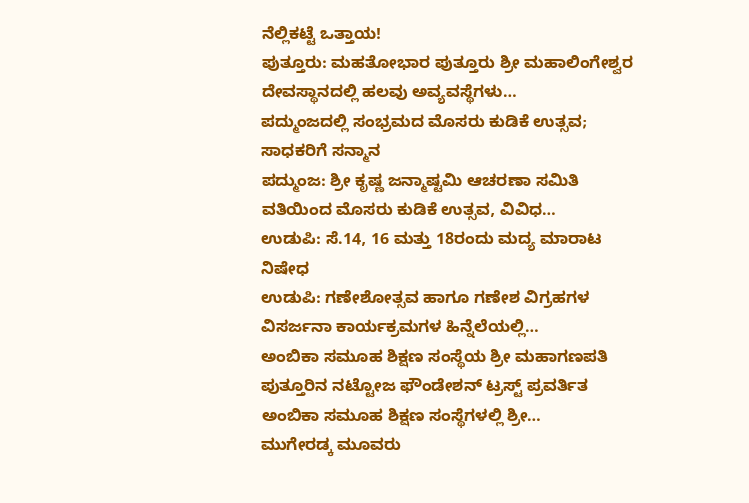ನೆಲ್ಲಿಕಟ್ಟೆ ಒತ್ತಾಯ!
ಪುತ್ತೂರು: ಮಹತೋಭಾರ ಪುತ್ತೂರು ಶ್ರೀ ಮಹಾಲಿಂಗೇಶ್ವರ ದೇವಸ್ಥಾನದಲ್ಲಿ ಹಲವು ಅವ್ಯವಸ್ಥೆಗಳು…
ಪದ್ಮುಂಜದಲ್ಲಿ ಸಂಭ್ರಮದ ಮೊಸರು ಕುಡಿಕೆ ಉತ್ಸವ; ಸಾಧಕರಿಗೆ ಸನ್ಮಾನ
ಪದ್ಮುಂಜ: ಶ್ರೀ ಕೃಷ್ಣ ಜನ್ಮಾಷ್ಟಮಿ ಆಚರಣಾ ಸಮಿತಿ ವತಿಯಿಂದ ಮೊಸರು ಕುಡಿಕೆ ಉತ್ಸವ, ವಿವಿಧ…
ಉಡುಪಿ: ಸೆ.14, 16 ಮತ್ತು 18ರಂದು ಮದ್ಯ ಮಾರಾಟ ನಿಷೇಧ
ಉಡುಪಿ: ಗಣೇಶೋತ್ಸವ ಹಾಗೂ ಗಣೇಶ ವಿಗ್ರಹಗಳ ವಿಸರ್ಜನಾ ಕಾರ್ಯಕ್ರಮಗಳ ಹಿನ್ನೆಲೆಯಲ್ಲಿ…
ಅಂಬಿಕಾ ಸಮೂಹ ಶಿಕ್ಷಣ ಸಂಸ್ಥೆಯ ಶ್ರೀ ಮಹಾಗಣಪತಿ
ಪುತ್ತೂರಿನ ನಟ್ಟೋಜ ಫೌಂಡೇಶನ್ ಟ್ರಸ್ಟ್ ಪ್ರವರ್ತಿತ ಅಂಬಿಕಾ ಸಮೂಹ ಶಿಕ್ಷಣ ಸಂಸ್ಥೆಗಳಲ್ಲಿ ಶ್ರೀ…
ಮುಗೇರಡ್ಕ ಮೂವರು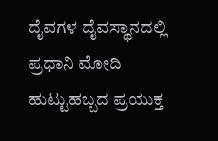ದೈವಗಳ ದೈವಸ್ಥಾನದಲ್ಲಿ ಪ್ರಧಾನಿ ಮೋದಿ ಹುಟ್ಟುಹಬ್ಬದ ಪ್ರಯುಕ್ತ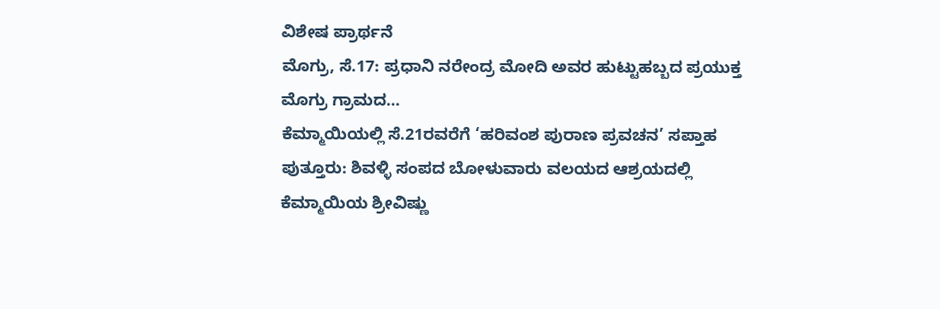ವಿಶೇಷ ಪ್ರಾರ್ಥನೆ
ಮೊಗ್ರು, ಸೆ.17: ಪ್ರಧಾನಿ ನರೇಂದ್ರ ಮೋದಿ ಅವರ ಹುಟ್ಟುಹಬ್ಬದ ಪ್ರಯುಕ್ತ ಮೊಗ್ರು ಗ್ರಾಮದ…
ಕೆಮ್ಮಾಯಿಯಲ್ಲಿ ಸೆ.21ರವರೆಗೆ ‘ಹರಿವಂಶ ಪುರಾಣ ಪ್ರವಚನ’ ಸಪ್ತಾಹ
ಪುತ್ತೂರು: ಶಿವಳ್ಳಿ ಸಂಪದ ಬೋಳುವಾರು ವಲಯದ ಆಶ್ರಯದಲ್ಲಿ ಕೆಮ್ಮಾಯಿಯ ಶ್ರೀವಿಷ್ಣು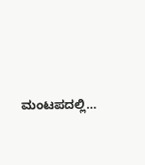ಮಂಟಪದಲ್ಲಿ…